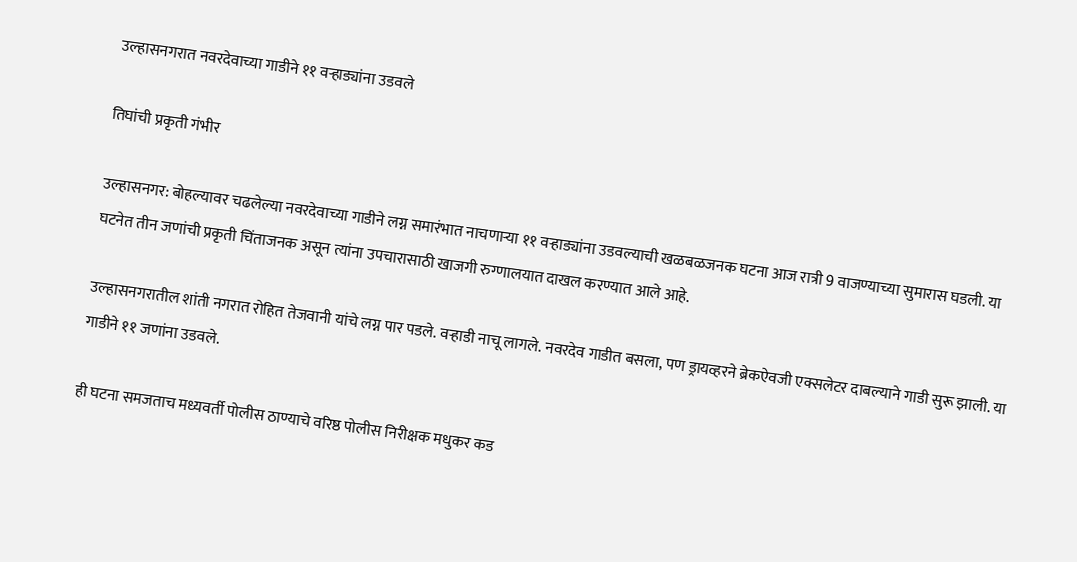उल्हासनगरात नवरदेवाच्या गाडीने ११ वऱ्हाड्यांना उडवले

तिघांची प्रकृती गंभीर

उल्हासनगर: बोहल्यावर चढलेल्या नवरदेवाच्या गाडीने लग्न समारंभात नाचणाऱ्या ११ वऱ्हाड्यांना उडवल्याची खळबळजनक घटना आज रात्री 9 वाजण्याच्या सुमारास घडली. या घटनेत तीन जणांची प्रकृती चिंताजनक असून त्यांना उपचारासाठी खाजगी रुग्णालयात दाखल करण्यात आले आहे.

उल्हासनगरातील शांती नगरात रोहित तेजवानी यांचे लग्न पार पडले. वऱ्हाडी नाचू लागले. नवरदेव गाडीत बसला, पण ड्रायव्हरने ब्रेकऐवजी एक्सलेटर दाबल्याने गाडी सुरू झाली. या गाडीने ११ जणांना उडवले.

ही घटना समजताच मध्यवर्ती पोलीस ठाण्याचे वरिष्ठ पोलीस निरीक्षक मधुकर कड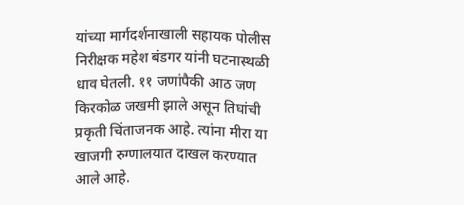यांच्या मार्गदर्शनाखाली सहायक पोलीस निरीक्षक महेश बंडगर यांनी घटनास्थळी धाव घेतली. ११ जणांपैकी आठ जण किरकोळ जखमी झाले असून तिघांची प्रकृती चिंताजनक आहे. त्यांना मीरा या खाजगी रुग्णालयात दाखल करण्यात आले आहे.